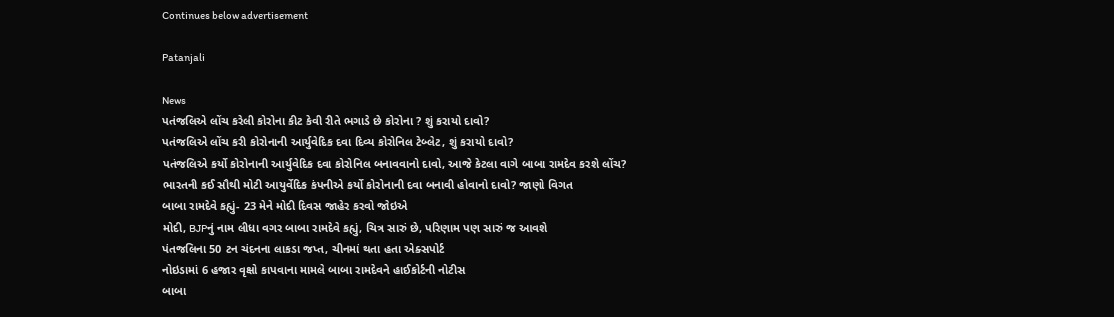Continues below advertisement

Patanjali

News
પતંજલિએ લોંચ કરેલી કોરોના કીટ કેવી રીતે ભગાડે છે કોરોના ? શું કરાયો દાવો?
પતંજલિએ લોંચ કરી કોરોનાની આર્યુવેદિક દવા દિવ્ય કોરોનિલ ટેબ્લેટ, શું કરાયો દાવો?
પતંજલિએ કર્યો કોરોનાની આર્યુવેદિક દવા કોરોનિલ બનાવવાનો દાવો, આજે કેટલા વાગે બાબા રામદેવ કરશે લોંચ?
ભારતની કઈ સૌથી મોટી આયુર્વેદિક કંપનીએ કર્યો કોરોનાની દવા બનાવી હોવાનો દાવો? જાણો વિગત
બાબા રામદેવે કહ્યું- 23 મેને મોદી દિવસ જાહેર કરવો જોઇએ
મોદી, BJPનું નામ લીધા વગર બાબા રામદેવે કહ્યું, ચિત્ર સારું છે, પરિણામ પણ સારું જ આવશે
પંતજલિના 50 ટન ચંદનના લાકડા જપ્ત, ચીનમાં થતા હતા એક્સપોર્ટ
નોઇડામાં 6 હજાર વૃક્ષો કાપવાના મામલે બાબા રામદેવને હાઈકોર્ટની નોટીસ
બાબા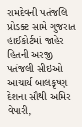રામદેવની પતંજલિ પ્રોડક્ટ સામે ગુજરાત હાઈકોર્ટમાં જાહેર હિતની અરજી
પતંજલી સીઇઓ આચાર્ય બાલકૃષ્ણ દેશના સૌથી અમિર વેપારી,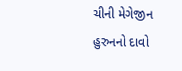ચીની મેગેજીન હુરુનનો દાવો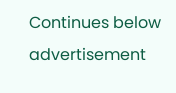Continues below advertisement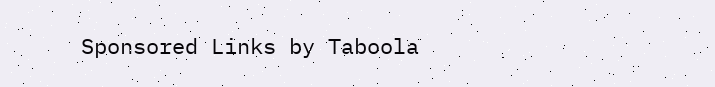Sponsored Links by Taboola